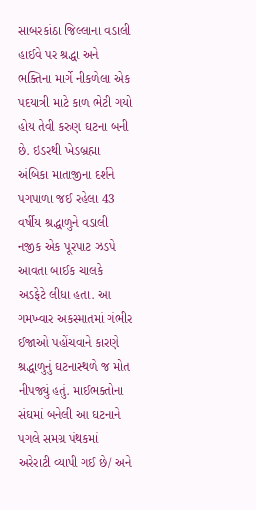સાબરકાંઠા જિલ્લાના વડાલી હાઈવે પર શ્રદ્ધા અને ભક્તિના માર્ગે નીકળેલા એક પદયાત્રી માટે કાળ ભેટી ગયો હોય તેવી કરુણ ઘટના બની છે. ઇડરથી ખેડબ્રહ્મા અંબિકા માતાજીના દર્શને પગપાળા જઈ રહેલા 43 વર્ષીય શ્રદ્ધાળુને વડાલી નજીક એક પૂરપાટ ઝડપે આવતા બાઈક ચાલકે અડફેટે લીધા હતા. આ ગમખ્વાર અકસ્માતમાં ગંભીર ઈજાઓ પહોંચવાને કારણે શ્રદ્ધાળુનું ઘટનાસ્થળે જ મોત નીપજ્યું હતું. માઈભક્તોના સંઘમાં બનેલી આ ઘટનાને પગલે સમગ્ર પંથકમાં અરેરાટી વ્યાપી ગઈ છે/ અને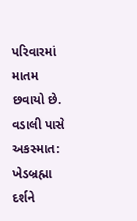પરિવારમાં માતમ છવાયો છે.
વડાલી પાસે અકસ્માત: ખેડબ્રહ્મા દર્શને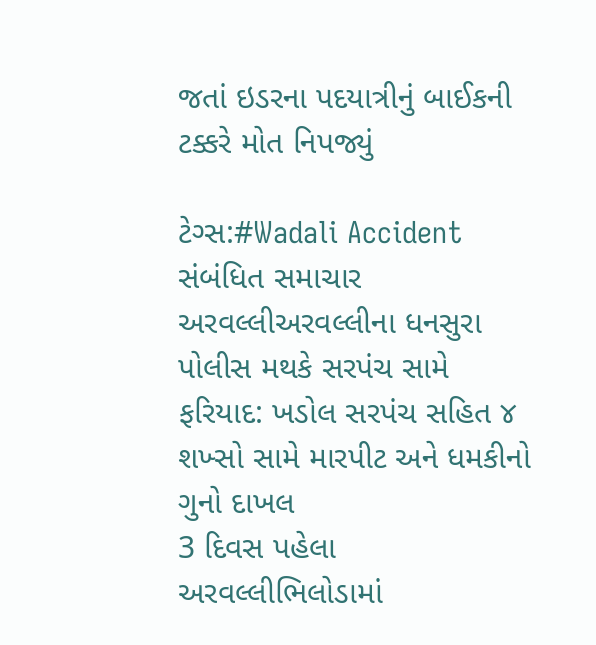જતાં ઇડરના પદયાત્રીનું બાઈકની ટક્કરે મોત નિપજ્યું

ટેગ્સ:#Wadali Accident
સંબંધિત સમાચાર
અરવલ્લીઅરવલ્લીના ધનસુરા પોલીસ મથકે સરપંચ સામે ફરિયાદ: ખડોલ સરપંચ સહિત ૪ શખ્સો સામે મારપીટ અને ધમકીનો ગુનો દાખલ
3 દિવસ પહેલા
અરવલ્લીભિલોડામાં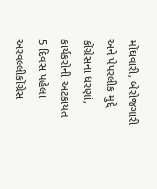મોંઘવારી, બેરોજગારી અને પેપરલીક મુદ્દે કોંગ્રેસના ધરણાં, કાર્યકરોની અટકાયત
5 દિવસ પહેલા
અરવલ્લીકોંગ્રેસ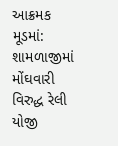આક્રમક મૂડમાં: શામળાજીમાં મોંઘવારી વિરુદ્ધ રેલી યોજી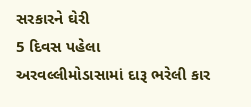સરકારને ઘેરી
5 દિવસ પહેલા
અરવલ્લીમોડાસામાં દારૂ ભરેલી કાર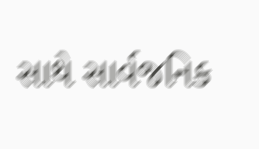સાથે સાર્વજનિક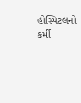હોસ્પિટલનો કર્મી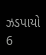ઝડપાયો
6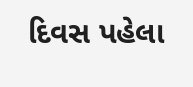દિવસ પહેલા